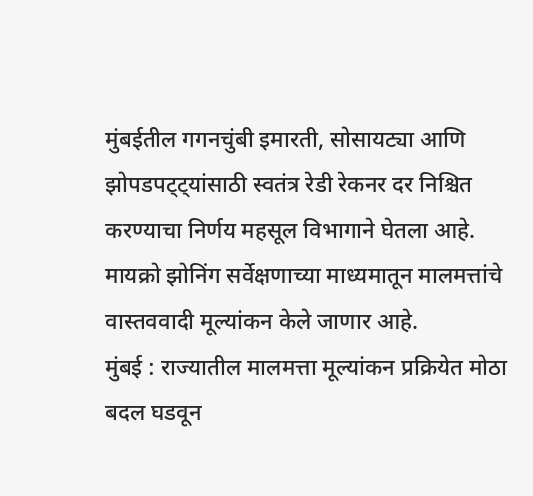मुंबईतील गगनचुंबी इमारती, सोसायट्या आणि झोपडपट्ट्यांसाठी स्वतंत्र रेडी रेकनर दर निश्चित करण्याचा निर्णय महसूल विभागाने घेतला आहे. मायक्रो झोनिंग सर्वेक्षणाच्या माध्यमातून मालमत्तांचे वास्तववादी मूल्यांकन केले जाणार आहे.
मुंबई : राज्यातील मालमत्ता मूल्यांकन प्रक्रियेत मोठा बदल घडवून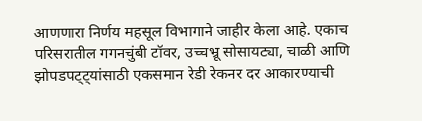आणणारा निर्णय महसूल विभागाने जाहीर केला आहे. एकाच परिसरातील गगनचुंबी टॉवर, उच्चभ्रू सोसायट्या, चाळी आणि झोपडपट्ट्यांसाठी एकसमान रेडी रेकनर दर आकारण्याची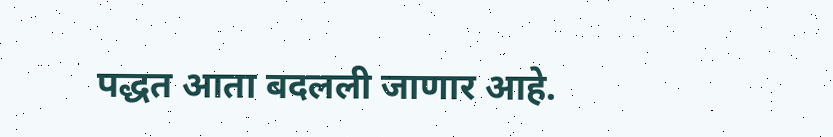पद्धत आता बदलली जाणार आहे.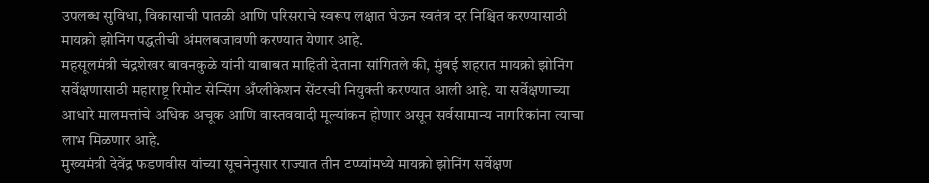उपलब्ध सुविधा, विकासाची पातळी आणि परिसराचे स्वरूप लक्षात घेऊन स्वतंत्र दर निश्चित करण्यासाठी मायक्रो झोनिंग पद्धतीची अंमलबजावणी करण्यात येणार आहे.
महसूलमंत्री चंद्रशेखर बावनकुळे यांनी याबाबत माहिती देताना सांगितले की, मुंबई शहरात मायक्रो झोनिंग सर्वेक्षणासाठी महाराष्ट्र रिमोट सेन्सिंग अँप्लीकेशन सेंटरची नियुक्ती करण्यात आली आहे. या सर्वेक्षणाच्या आधारे मालमत्तांचे अधिक अचूक आणि वास्तववादी मूल्यांकन होणार असून सर्वसामान्य नागरिकांना त्याचा लाभ मिळणार आहे.
मुख्यमंत्री देवेंद्र फडणवीस यांच्या सूचनेनुसार राज्यात तीन टप्प्यांमध्ये मायक्रो झोनिंग सर्वेक्षण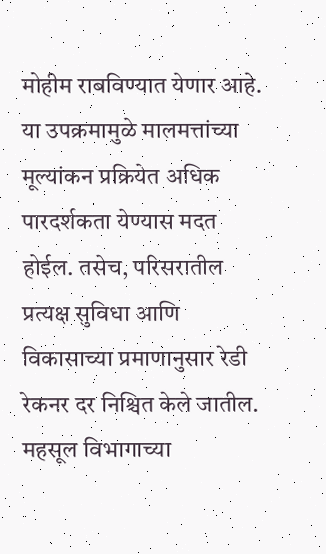मोहीम राबविण्यात येणार आहे. या उपक्रमामुळे मालमत्तांच्या मूल्यांकन प्रक्रियेत अधिक पारदर्शकता येण्यास मदत होईल. तसेच, परिसरातील प्रत्यक्ष सुविधा आणि विकासाच्या प्रमाणानुसार रेडी रेकनर दर निश्चित केले जातील.
महसूल विभागाच्या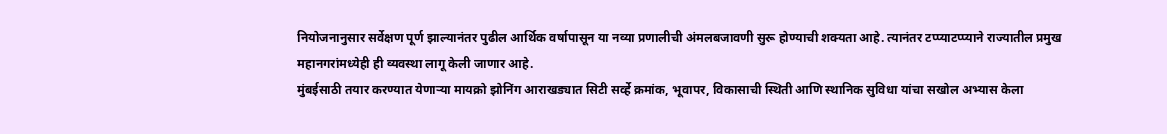नियोजनानुसार सर्वेक्षण पूर्ण झाल्यानंतर पुढील आर्थिक वर्षापासून या नव्या प्रणालीची अंमलबजावणी सुरू होण्याची शक्यता आहे. त्यानंतर टप्प्याटप्प्याने राज्यातील प्रमुख महानगरांमध्येही ही व्यवस्था लागू केली जाणार आहे.
मुंबईसाठी तयार करण्यात येणाऱ्या मायक्रो झोनिंग आराखड्यात सिटी सर्व्हे क्रमांक, भूवापर, विकासाची स्थिती आणि स्थानिक सुविधा यांचा सखोल अभ्यास केला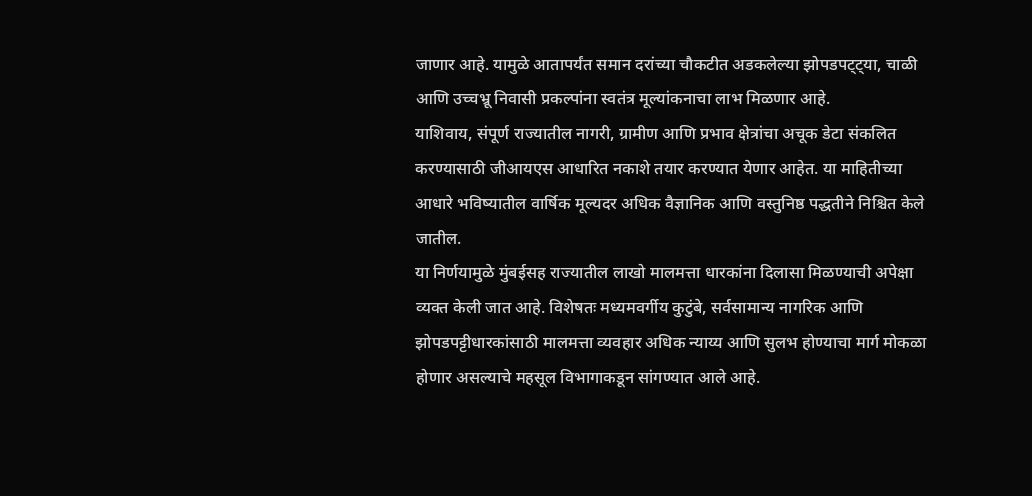जाणार आहे. यामुळे आतापर्यंत समान दरांच्या चौकटीत अडकलेल्या झोपडपट्ट्या, चाळी आणि उच्चभ्रू निवासी प्रकल्पांना स्वतंत्र मूल्यांकनाचा लाभ मिळणार आहे.
याशिवाय, संपूर्ण राज्यातील नागरी, ग्रामीण आणि प्रभाव क्षेत्रांचा अचूक डेटा संकलित करण्यासाठी जीआयएस आधारित नकाशे तयार करण्यात येणार आहेत. या माहितीच्या आधारे भविष्यातील वार्षिक मूल्यदर अधिक वैज्ञानिक आणि वस्तुनिष्ठ पद्धतीने निश्चित केले जातील.
या निर्णयामुळे मुंबईसह राज्यातील लाखो मालमत्ता धारकांना दिलासा मिळण्याची अपेक्षा व्यक्त केली जात आहे. विशेषतः मध्यमवर्गीय कुटुंबे, सर्वसामान्य नागरिक आणि झोपडपट्टीधारकांसाठी मालमत्ता व्यवहार अधिक न्याय्य आणि सुलभ होण्याचा मार्ग मोकळा होणार असल्याचे महसूल विभागाकडून सांगण्यात आले आहे.